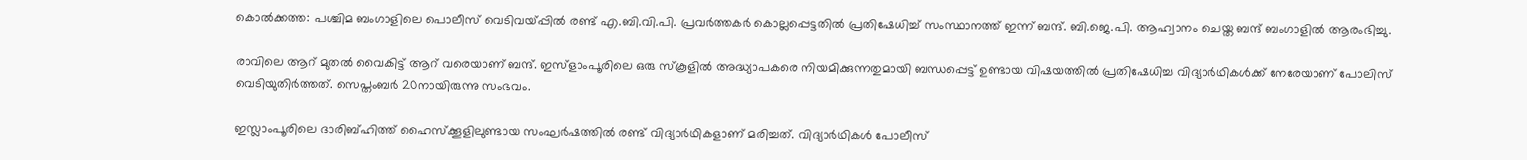കൊല്‍ക്കത്ത: പശ്ചിമ ബംഗാളിലെ പൊലീസ് വെടിവയ്പ്പില്‍ രണ്ട് എ.ബി.വി.പി. പ്രവര്‍ത്തകര്‍ കൊല്ലപ്പെട്ടതില്‍ പ്രതിഷേധിച്ച് സംസ്ഥാനത്ത് ഇന്ന് ബന്ദ്. ബി.ജെ.പി. ആഹ്വാനം ചെയ്ത ബന്ദ് ബംഗാളില്‍ ആരംഭിച്ചു.

രാവിലെ ആറ് മുതല്‍ വൈകിട്ട് ആറ് വരെയാണ് ബന്ദ്. ഇസ്‌ളാംപൂരിലെ ഒരു സ്‌കൂളില്‍ അദ്ധ്യാപകരെ നിയമിക്കുന്നതുമായി ബന്ധപ്പെട്ട് ഉണ്ടായ വിഷയത്തില്‍ പ്രതിഷേധിച്ച വിദ്യാര്‍ഥികള്‍ക്ക് നേരേയാണ് പോലിസ് വെടിയുതിര്‍ത്തത്. സെപ്തംബര്‍ 20നായിരുന്നു സംഭവം.

ഇസ്ലാംപൂരിലെ ദാരിബ്ഹിത്ത് ഹൈസ്‌ക്കൂളിലുണ്ടായ സംഘര്‍ഷത്തില്‍ രണ്ട് വിദ്യാര്‍ഥികളാണ് മരിച്ചത്. വിദ്യാര്‍ഥികള്‍ പോലീസ്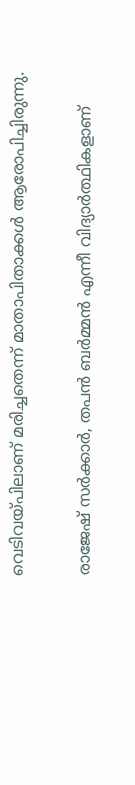വെടിവയ്പിലാണ് മരിച്ചതെന്ന് മാതാപിതാക്കള്‍ ആരോപിച്ചിരുന്നു.

രാജേഷ് സര്‍ക്കാര്‍, തപന്‍ ബര്‍മ്മന്‍ എന്നീ വിദ്യാര്‍ത്ഥികളാണ്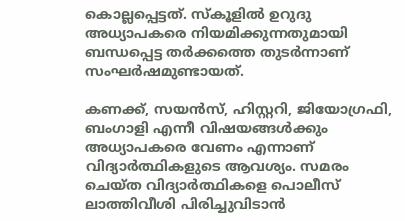കൊല്ലപ്പെട്ടത്. സ്‌കൂളില്‍ ഉറുദു അധ്യാപകരെ നിയമിക്കുന്നതുമായി ബന്ധപ്പെട്ട തര്‍ക്കത്തെ തുടര്‍ന്നാണ് സംഘര്‍ഷമുണ്ടായത്.

കണക്ക്, സയന്‍സ്, ഹിസ്റ്ററി, ജിയോഗ്രഫി, ബംഗാളി എന്നീ വിഷയങ്ങള്‍ക്കും അധ്യാപകരെ വേണം എന്നാണ് വിദ്യാര്‍ത്ഥികളുടെ ആവശ്യം. സമരം ചെയ്ത വിദ്യാര്‍ത്ഥികളെ പൊലീസ് ലാത്തിവീശി പിരിച്ചുവിടാന്‍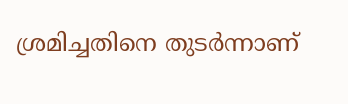ശ്രമിച്ചതിനെ തുടര്‍ന്നാണ്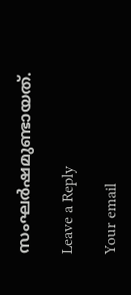സംഘര്‍ഷമുണ്ടായത്.

Leave a Reply

Your email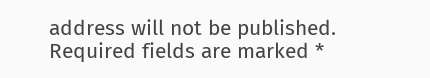address will not be published. Required fields are marked *